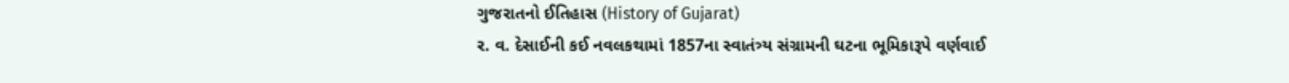ગુજરાતનો ઈતિહાસ (History of Gujarat)
ર. વ. દેસાઈની કઈ નવલકથામાં 1857ના સ્વાતંત્ર્ય સંગ્રામની ઘટના ભૂમિકારૂપે વર્ણવાઈ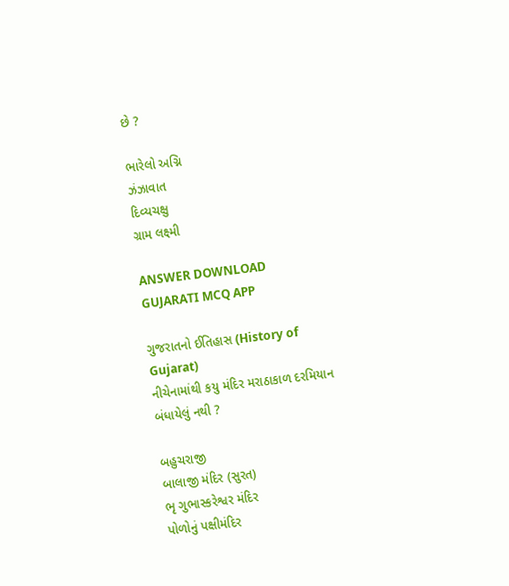છે ?

ભારેલો અગ્નિ
ઝંઝાવાત
દિવ્યચક્ષુ
ગ્રામ લક્ષ્મી

ANSWER DOWNLOAD GUJARATI MCQ APP

ગુજરાતનો ઈતિહાસ (History of Gujarat)
નીચેનામાંથી કયુ મંદિર મરાઠાકાળ દરમિયાન બંધાયેલું નથી ?

બહુચરાજી
બાલાજી મંદિર (સુરત)
ભૃ ગુભાસ્કરેશ્વર મંદિર
પોળોનું પક્ષીમંદિર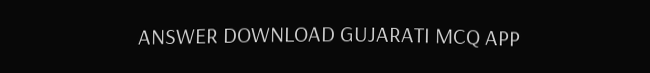ANSWER DOWNLOAD GUJARATI MCQ APP